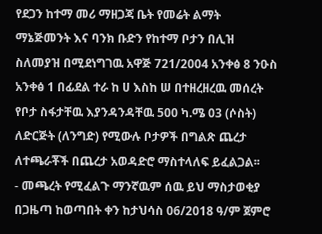የደጋን ከተማ መሪ ማዘጋጃ ቤት የመሬት ልማት ማኔጅመንት እና ባንክ ቡድን የከተማ ቦታን በሊዝ ስለመያዝ በሚደነግገዉ አዋጅ 721/2004 አንቀፅ 8 ንዑስ አንቀፅ 1 በፊደል ተራ ከ ሀ እስከ ሠ በተዘረዘረዉ መሰረት የቦታ ስፋታቸዉ እያንዳንዳቸዉ 500 ካ.ሜ 03 (ሶስት) ለድርጅት (ለንግድ) የሚውሉ ቦታዎች በግልጽ ጨረታ ለተጫራቾች በጨረታ አወዳድሮ ማስተላለፍ ይፈልጋል፡፡
- መጫረት የሚፈልጉ ማንኛዉም ሰዉ ይህ ማስታወቂያ በጋዜጣ ከወጣበት ቀን ከታህሳስ 06/2018 ዓ/ም ጀምሮ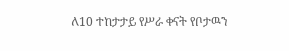ለ10 ተከታታይ የሥራ ቀናት የቦታዉን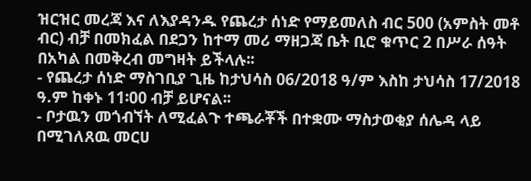ዝርዝር መረጃ እና ለእያዳንዱ የጨረታ ሰነድ የማይመለስ ብር 500 (አምስት መቶ ብር) ብቻ በመክፈል በደጋን ከተማ መሪ ማዘጋጃ ቤት ቢሮ ቁጥር 2 በሥራ ሰዓት በአካል በመቅረብ መግዛት ይችላሉ፡፡
- የጨረታ ሰነድ ማስገቢያ ጊዜ ከታህሳስ 06/2018 ዓ/ም እስከ ታህሳስ 17/2018 ዓ.ም ከቀኑ 11፡00 ብቻ ይሆናል፡፡
- ቦታዉን መጎብኘት ለሚፈልጉ ተጫራቾች በተቋሙ ማስታወቂያ ሰሌዳ ላይ በሚገለጸዉ መርሀ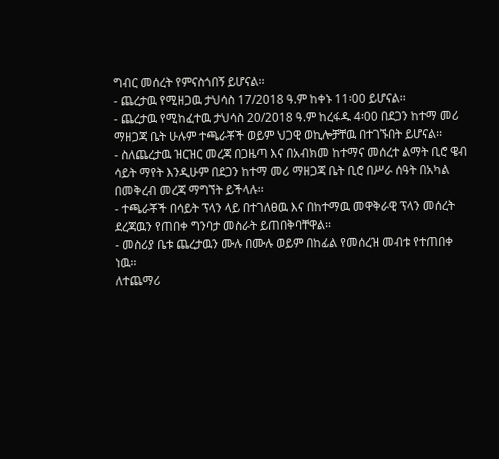ግብር መሰረት የምናስጎበኝ ይሆናል፡፡
- ጨረታዉ የሚዘጋዉ ታህሳስ 17/2018 ዓ.ም ከቀኑ 11፡00 ይሆናል፡፡
- ጨረታዉ የሚከፈተዉ ታህሳስ 20/2018 ዓ.ም ከረፋዱ 4፡00 በደጋን ከተማ መሪ ማዘጋጃ ቤት ሁሉም ተጫራቾች ወይም ህጋዊ ወኪሎቻቸዉ በተገኙበት ይሆናል፡፡
- ስለጨረታዉ ዝርዝር መረጃ በጋዜጣ እና በአብክመ ከተማና መሰረተ ልማት ቢሮ ዌብ ሳይት ማየት እንዲሁም በደጋን ከተማ መሪ ማዘጋጃ ቤት ቢሮ በሥራ ሰዓት በአካል በመቅረብ መረጃ ማግኘት ይችላሉ፡፡
- ተጫራቾች በሳይት ፕላን ላይ በተገለፀዉ እና በከተማዉ መዋቅራዊ ፕላን መሰረት ደረጃዉን የጠበቀ ግንባታ መስራት ይጠበቅባቸዋል፡፡
- መስሪያ ቤቱ ጨረታዉን ሙሉ በሙሉ ወይም በከፊል የመሰረዝ መብቱ የተጠበቀ ነዉ፡፡
ለተጨማሪ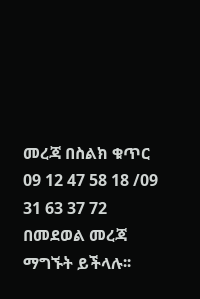መረጃ በስልክ ቁጥር 09 12 47 58 18 /09 31 63 37 72 በመደወል መረጃ ማግኙት ይችላሉ፡፡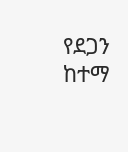የደጋን ከተማ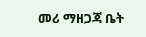መሪ ማዘጋጃ ቤት